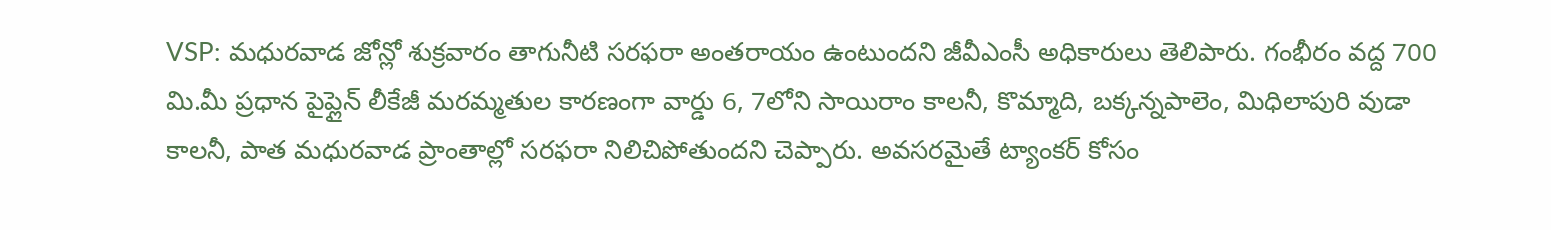VSP: మధురవాడ జోన్లో శుక్రవారం తాగునీటి సరఫరా అంతరాయం ఉంటుందని జీవీఎంసీ అధికారులు తెలిపారు. గంభీరం వద్ద 700 మి.మీ ప్రధాన పైప్లైన్ లీకేజీ మరమ్మతుల కారణంగా వార్డు 6, 7లోని సాయిరాం కాలనీ, కొమ్మాది, బక్కన్నపాలెం, మిధిలాపురి వుడా కాలనీ, పాత మధురవాడ ప్రాంతాల్లో సరఫరా నిలిచిపోతుందని చెప్పారు. అవసరమైతే ట్యాంకర్ కోసం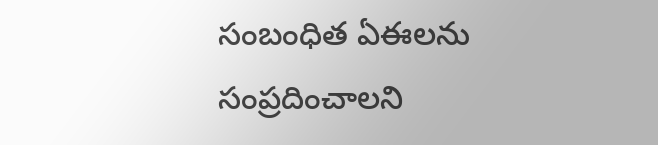సంబంధిత ఏఈలను సంప్రదించాలని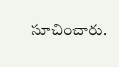సూచించారు.